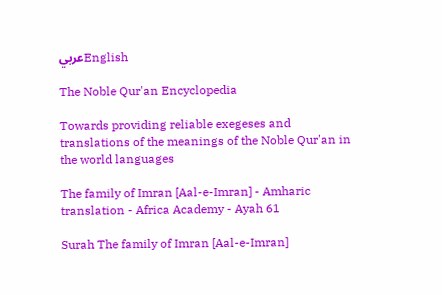عربيEnglish

The Noble Qur'an Encyclopedia

Towards providing reliable exegeses and translations of the meanings of the Noble Qur'an in the world languages

The family of Imran [Aal-e-Imran] - Amharic translation - Africa Academy - Ayah 61

Surah The family of Imran [Aal-e-Imran]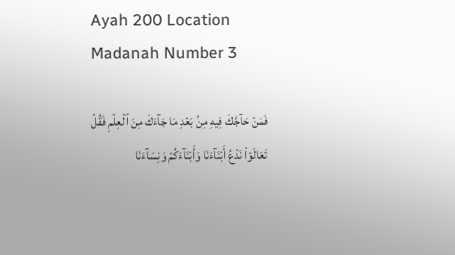Ayah 200 Location Madanah Number 3

فَمَنۡ حَآجَّكَ فِيهِ مِنۢ بَعۡدِ مَا جَآءَكَ مِنَ ٱلۡعِلۡمِ فَقُلۡ تَعَالَوۡاْ نَدۡعُ أَبۡنَآءَنَا وَأَبۡنَآءَكُمۡ وَنِسَآءَنَا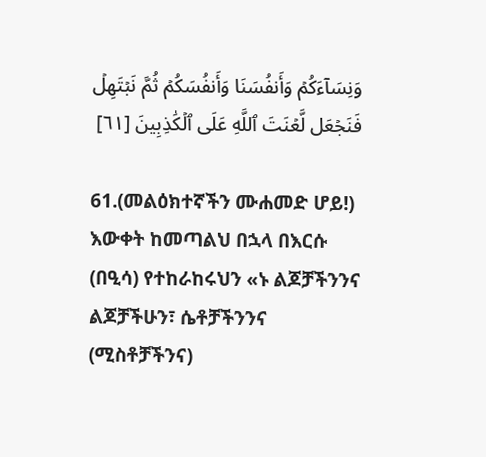وَنِسَآءَكُمۡ وَأَنفُسَنَا وَأَنفُسَكُمۡ ثُمَّ نَبۡتَهِلۡ فَنَجۡعَل لَّعۡنَتَ ٱللَّهِ عَلَى ٱلۡكَٰذِبِينَ [٦١]

61.(መልዕክተኛችን ሙሐመድ ሆይ!) እውቀት ከመጣልህ በኋላ በእርሱ (በዒሳ) የተከራከሩህን «ኑ ልጆቻችንንና ልጆቻችሁን፣ ሴቶቻችንንና (ሚስቶቻችንና)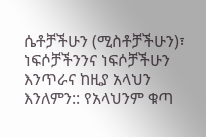ሴቶቻችሁን (ሚስቶቻችሁን)፣ ነፍሶቻችንንና ነፍሶቻችሁን እንጥራና ከዚያ አላህን እንለምን:: የአላህንም ቁጣ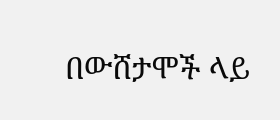በውሸታሞች ላይ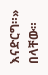እናድርግ።» በላቸው።